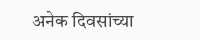अनेक दिवसांच्या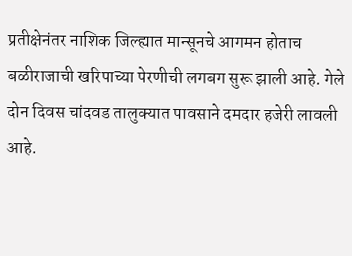प्रतीक्षेनंतर नाशिक जिल्ह्यात मान्सूनचे आगमन होताच बळीराजाची खरिपाच्या पेरणीची लगबग सुरू झाली आहे. गेले दोन दिवस चांदवड तालुक्यात पावसाने दमदार हजेरी लावली आहे.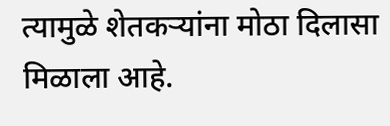त्यामुळे शेतकऱ्यांना मोठा दिलासा मिळाला आहे.